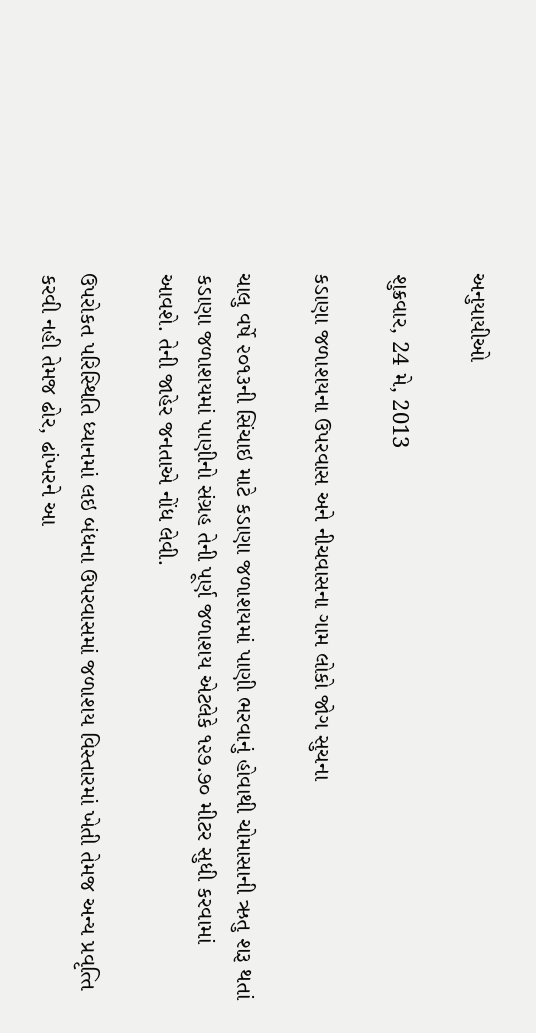અનુયાયીઓ

શુક્રવાર, 24 મે, 2013

કડાણા જળાશયના ઉપરવાસ અને નીચવાસના ગામ લોકો જોગ સુચના

ચાલુ વર્ષે ૨૦૧૩ની સિંચાઇ માટે કડાણા જળાશયમાં પાણી ભરવાનું હોવાથી ચોમાસાની ઋતુ શરૂ થતાં કડાણા જળાશયમાં પાણીનો સંગ્રહ તેની પૂર્ણ જળાશય એટલેકે ૧૨૭.૭૦ મીટર સુધી કરવામાં આવશે. તેની જાહેર જનતાએ નોંધ લેવી.

ઉપરોકત પરિસ્‍થિતિ ધ્‍યાનમાં લઇ બંધના ઉપરવાસમાં જળાશય વિસ્‍તારમાં ખેતી તેમજ અન્‍ય પ્રવૃત્‍તિ કરવી નહી તેમજ ઢોર, ઢાંખરને આ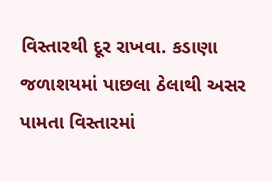વિસ્‍તારથી દૂર રાખવા. કડાણા જળાશયમાં પાછલા ઠેલાથી અસર પામતા વિસ્‍તારમાં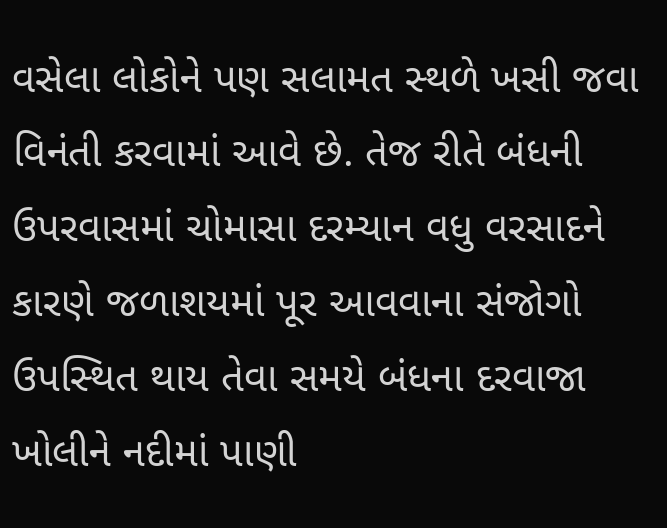વસેલા લોકોને પણ સલામત સ્‍થળે ખસી જવા વિનંતી કરવામાં આવે છે. તેજ રીતે બંધની ઉપરવાસમાં ચોમાસા દરમ્‍યાન વધુ વરસાદને કારણે જળાશયમાં પૂર આવવાના સંજોગો ઉપસ્‍થિત થાય તેવા સમયે બંધના દરવાજા ખોલીને નદીમાં પાણી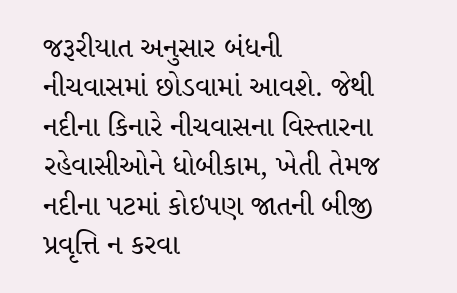જરૂરીયાત અનુસાર બંધની નીચવાસમાં છોડવામાં આવશે. જેથી નદીના કિનારે નીચવાસના વિસ્‍તારના રહેવાસીઓને ધોબીકામ, ખેતી તેમજ નદીના પટમાં કોઇપણ જાતની બીજી પ્રવૃત્તિ ન કરવા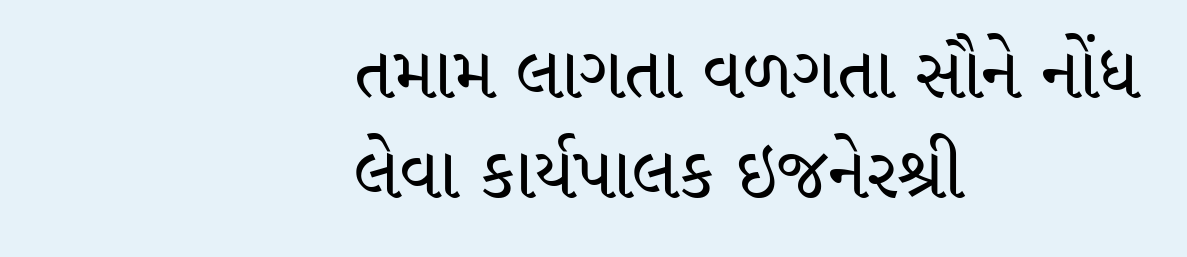તમામ લાગતા વળગતા સૌને નોંધ લેવા કાર્યપાલક ઇજનેરશ્રી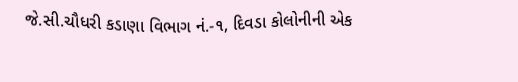જે.સી.ચૌધરી કડાણા વિભાગ નં.-૧, દિવડા કોલોનીની એક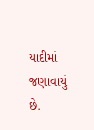યાદીમાં જણાવાયું છે.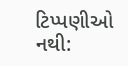ટિપ્પણીઓ નથી: